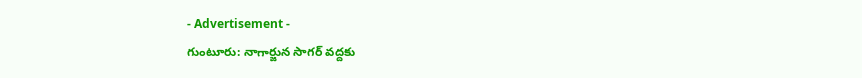- Advertisement -
గుంటూరు: నాగార్జున సాగర్ వద్దకు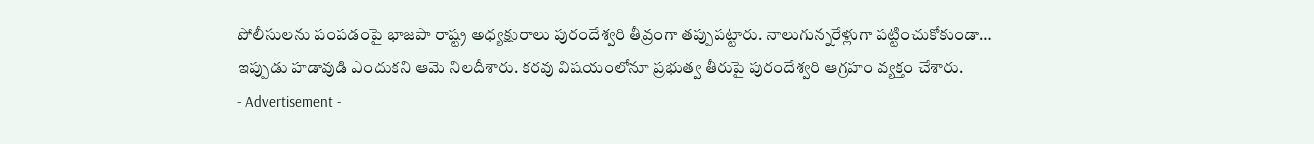పోలీసులను పంపడంపై భాజపా రాష్ట్ర అధ్యక్షురాలు పురందేశ్వరి తీవ్రంగా తప్పుపట్టారు. నాలుగున్నరేళ్లుగా పట్టించుకోకుండా… ఇప్పుడు హడావుడి ఎందుకని ఆమె నిలదీశారు. కరవు విషయంలోనూ ప్రభుత్వ తీరుపై పురందేశ్వరి ఆగ్రహం వ్యక్తం చేశారు.
- Advertisement -